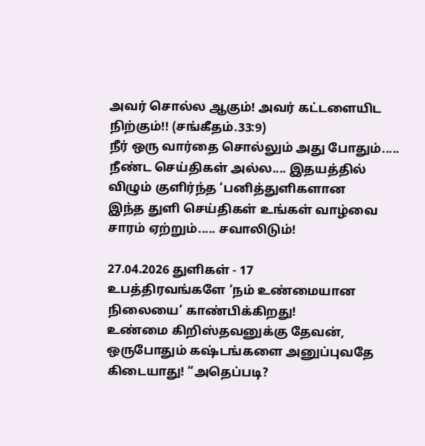அவர் சொல்ல ஆகும்! அவர் கட்டளையிட நிற்கும்!! (சங்கீதம்.33:9)
நீர் ஒரு வார்தை சொல்லும் அது போதும்.....
நீண்ட செய்திகள் அல்ல.... இதயத்தில் விழும் குளிர்ந்த ‘பனித்துளிகளான
இந்த துளி செய்திகள் உங்கள் வாழ்வை சாரம் ஏற்றும்..... சவாலிடும்!

27.04.2026 துளிகள் - 17
உபத்திரவங்களே ‘நம் உண்மையான நிலையை’ காண்பிக்கிறது!
உண்மை கிறிஸ்தவனுக்கு தேவன், ஒருபோதும் கஷ்டங்களை அனுப்புவதே கிடையாது! “அதெப்படி?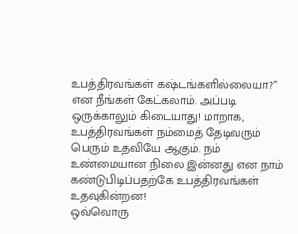உபத்திரவங்கள் கஷ்டங்களில்லையா?” என நீங்கள் கேட்கலாம். அப்படி ஒருக்காலும் கிடையாது! மாறாக, உபத்திரவங்கள் நம்மைத் தேடிவரும் பெரும் உதவியே ஆகும். நம் உண்மையான நிலை இன்னது என நாம் கண்டுபிடிப்பதற்கே உபத்திரவங்கள் உதவுகின்றன!
ஒவ்வொரு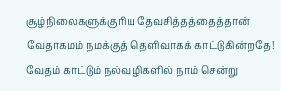சூழ்நிலைகளுக்குரிய தேவசித்தத்தைத்தான் வேதாகமம் நமக்குத் தெளிவாகக் காட்டுகின்றதே! வேதம் காட்டும் நல்வழிகளில் நாம் சென்று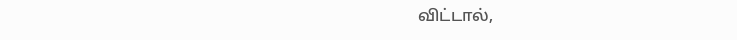விட்டால்,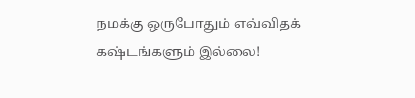நமக்கு ஒருபோதும் எவ்விதக் கஷ்டங்களும் இல்லை!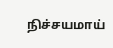நிச்சயமாய்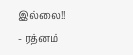இல்லை!!
- ரத்னம்